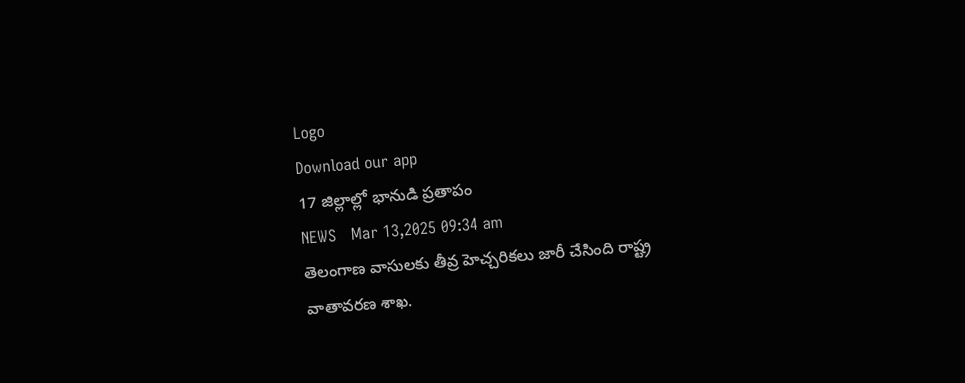Logo
Download our app
17 జిల్లాల్లో భానుడి ప్ర‌తాపం
NEWS   Mar 13,2025 09:34 am
తెలంగాణ వాసుల‌కు తీవ్ర హెచ్చ‌రిక‌లు జారీ చేసింది రాష్ట్ర వాతావ‌ర‌ణ శాఖ‌.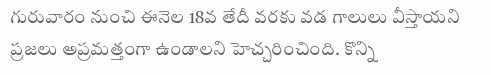గురువారం నుంచి ఈనెల 18వ తేదీ వ‌ర‌కు వ‌డ గాలులు వీస్తాయ‌ని ప్ర‌జ‌లు అప్ర‌మ‌త్తంగా ఉండాల‌ని హెచ్చ‌రించింది. కొన్ని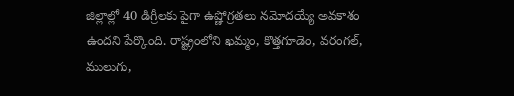జిల్లాల్లో 40 డిగ్రీల‌కు పైగా ఉష్ణోగ్ర‌త‌లు న‌మోద‌య్యే అవ‌కాశం ఉందని పేర్కొంది. రాష్ట్రంలోని ఖమ్మం, కొత్తగూడెం, వరంగల్, ములుగు,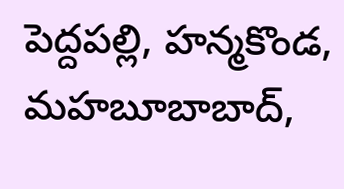పెద్దపల్లి, హన్మకొండ, మహబూబాబాద్,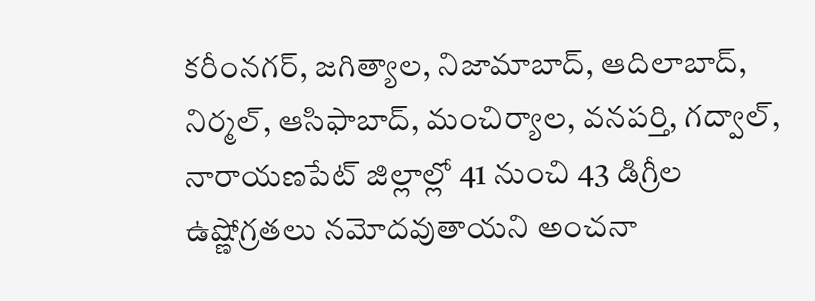కరీంనగర్, జగిత్యాల, నిజామాబాద్, ఆదిలాబాద్, నిర్మల్, ఆసిఫాబాద్, మంచిర్యాల, వనపర్తి, గద్వాల్, నారాయణపేట్ జిల్లాల్లో 41 నుంచి 43 డిగ్రీల ఉష్ణోగ్రతలు నమోదవుతాయని అంచనా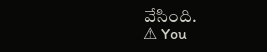వేసింది.
⚠ You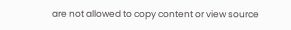are not allowed to copy content or view source